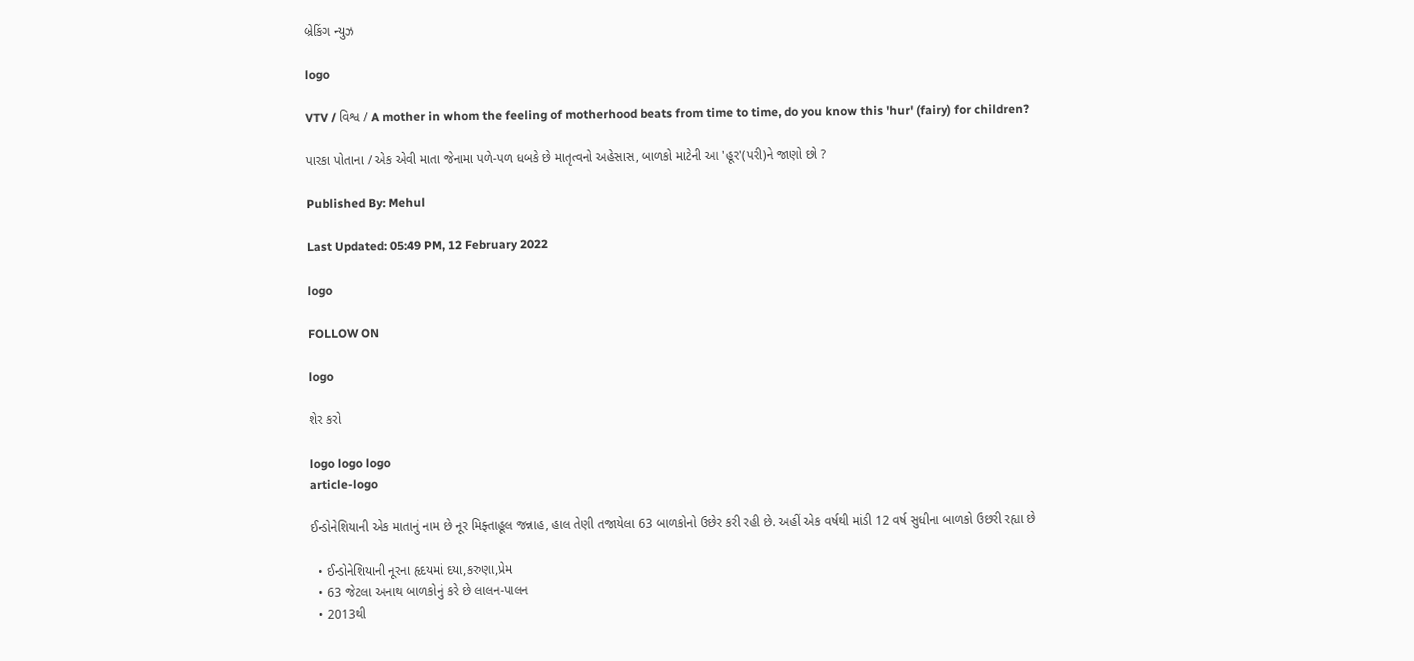બ્રેકિંગ ન્યુઝ

logo

VTV / વિશ્વ / A mother in whom the feeling of motherhood beats from time to time, do you know this 'hur' (fairy) for children?

પારકા પોતાના / એક એવી માતા જેનામા પળે-પળ ધબકે છે માતૃત્વનો અહેસાસ, બાળકો માટેની આ 'હૂર'(પરી)ને જાણો છો ?

Published By: Mehul

Last Updated: 05:49 PM, 12 February 2022

logo

FOLLOW ON

logo

શેર કરો

logo logo logo
article-logo

ઈન્ડોનેશિયાની એક માતાનું નામ છે નૂર મિફ્તાહૂલ જન્નાહ, હાલ તેણી તજાયેલા 63 બાળકોનો ઉછેર કરી રહી છે. અહીં એક વર્ષથી માંડી 12 વર્ષ સુધીના બાળકો ઉછરી રહ્યા છે

  • ઈન્ડોનેશિયાની નૂરના હૃદયમાં દયા,કરુણા,પ્રેમ
  • 63 જેટલા અનાથ બાળકોનું કરે છે લાલન-પાલન
  • 2013થી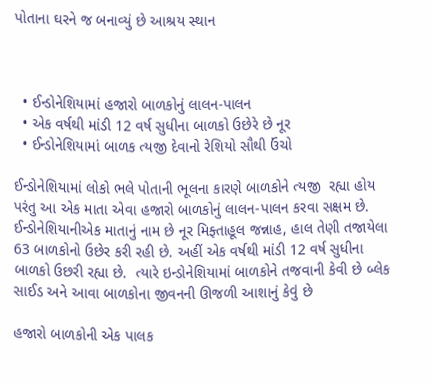પોતાના ઘરને જ બનાવ્યું છે આશ્રય સ્થાન



  • ઈન્ડોનેશિયામાં હજારો બાળકોનું લાલન-પાલન
  • એક વર્ષથી માંડી 12 વર્ષ સુધીના બાળકો ઉછેરે છે નૂર
  • ઈન્ડોનેશિયામાં બાળક ત્યજી દેવાનો રેશિયો સૌથી ઉંચો

ઈન્ડોનેશિયામાં લોકો ભલે પોતાની ભૂલના કારણે બાળકોને ત્યજી  રહ્યા હોય  પરંતુ આ એક માતા એવા હજારો બાળકોનું લાલન-પાલન કરવા સક્ષમ છે.  ઈન્ડોનેશિયાનીએક માતાનું નામ છે નૂર મિફ્તાહૂલ જન્નાહ, હાલ તેણી તજાયેલા 63 બાળકોનો ઉછેર કરી રહી છે. અહીં એક વર્ષથી માંડી 12 વર્ષ સુધીના બાળકો ઉછરી રહ્યા છે.  ત્યારે ઇન્ડોનેશિયામાં બાળકોને તજવાની કેવી છે બ્લેક સાઈડ અને આવા બાળકોના જીવનની ઊજળી આશાનું કેવું છે

હજારો બાળકોની એક પાલક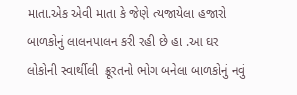માતા.એક એવી માતા કે જેણે ત્યજાયેલા હજારો બાળકોનું લાલનપાલન કરી રહી છે હા .આ ઘર લોકોની સ્વાર્થીલી  ક્રૂરતનો ભોગ બનેલા બાળકોનું નવું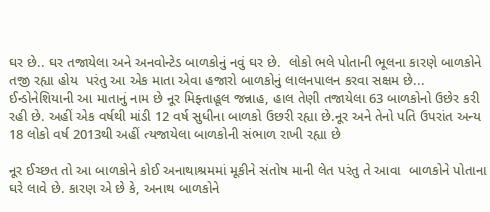ઘર છે.. ઘર તજાયેલા અને અનવોન્ટેડ બાળકોનું નવું ઘર છે.  લોકો ભલે પોતાની ભૂલના કારણે બાળકોને તજી રહ્યા હોય  પરંતુ આ એક માતા એવા હજારો બાળકોનું લાલનપાલન કરવા સક્ષમ છે... ઈન્ડોનેશિયાની આ માતાનું નામ છે નૂર મિફ્તાહૂલ જન્નાહ, હાલ તેણી તજાયેલા 63 બાળકોનો ઉછેર કરી રહી છે. અહીં એક વર્ષથી માંડી 12 વર્ષ સુધીના બાળકો ઉછરી રહ્યા છે.નૂર અને તેનો પતિ ઉપરાંત અન્ય 18 લોકો વર્ષ 2013થી અહીં ત્યજાયેલા બાળકોની સંભાળ રાખી રહ્યા છે

નૂર ઈચ્છત તો આ બાળકોને કોઈ અનાથાશ્રમમાં મૂકીને સંતોષ માની લેત પરંતુ તે આવા  બાળકોને પોતાના ઘરે લાવે છે. કારણ એ છે કે, અનાથ બાળકોને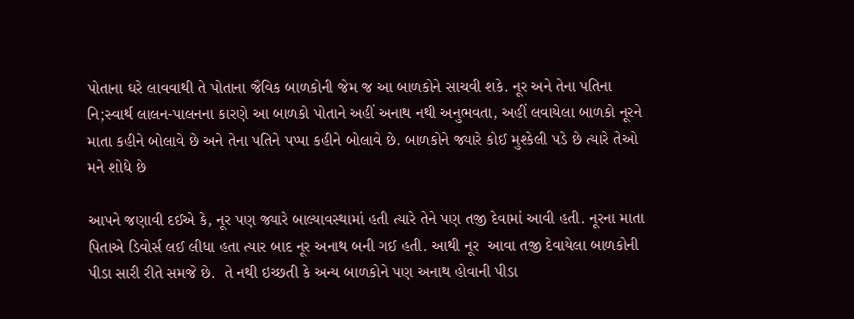પોતાના ઘરે લાવવાથી તે પોતાના જૈવિક બાળકોની જેમ જ આ બાળકોને સાચવી શકે. નૂર અને તેના પતિના નિ;સ્વાર્થ લાલન-પાલનના કારણે આ બાળકો પોતાને અહીં અનાથ નથી અનુભવતા, અહીં લવાયેલા બાળકો નૂરને માતા કહીને બોલાવે છે અને તેના પતિને પપ્પા કહીને બોલાવે છે. બાળકોને જ્યારે કોઈ મુશ્કેલી પડે છે ત્યારે તેઓ મને શોધે છે

આપને જણાવી દઈએ કે, નૂર પણ જ્યારે બાલ્યાવસ્થામાં હતી ત્યારે તેને પણ તજી દેવામાં આવી હતી. નૂરના માતા પિતાએ ડિવોર્સ લઈ લીધા હતા ત્યાર બાદ નૂર અનાથ બની ગઈ હતી. આથી નૂર  આવા તજી દેવાયેલા બાળકોની પીડા સારી રીતે સમજે છે.  તે નથી ઇચ્છતી કે અન્ય બાળકોને પણ અનાથ હોવાની પીડા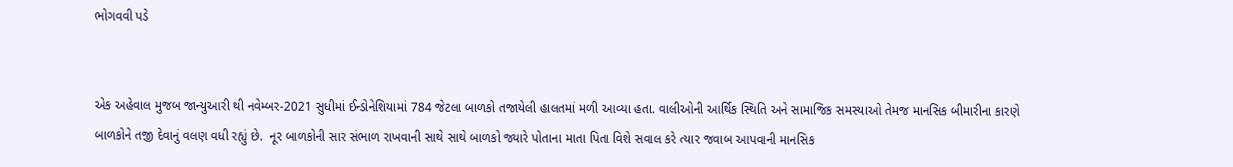ભોગવવી પડે


એક અહેવાલ મુજબ જાન્યુઆરી થી નવેમ્બર-2021 સુધીમાં ઈન્ડોનેશિયામાં 784 જેટલા બાળકો તજાયેલી હાલતમાં મળી આવ્યા હતા. વાલીઓની આર્થિક સ્થિતિ અને સામાજિક સમસ્યાઓ તેમજ માનસિક બીમારીના કારણે બાળકોને તજી દેવાનું વલણ વધી રહ્યું છે.  નૂર બાળકોની સાર સંભાળ રાખવાની સાથે સાથે બાળકો જ્યારે પોતાના માતા પિતા વિશે સવાલ કરે ત્યાર જવાબ આપવાની માનસિક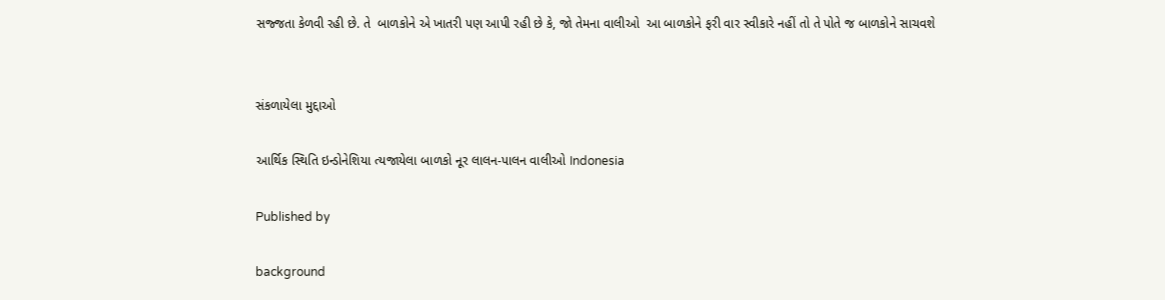સજ્જતા કેળવી રહી છે. તે  બાળકોને એ ખાતરી પણ આપી રહી છે કે, જો તેમના વાલીઓ  આ બાળકોને ફરી વાર સ્વીકારે નહીં તો તે પોતે જ બાળકોને સાચવશે


સંકળાયેલા મુદ્દાઓ

આર્થિક સ્થિતિ ઇન્ડોનેશિયા ત્યજાયેલા બાળકો નૂર લાલન-પાલન વાલીઓ Indonesia

Published by

background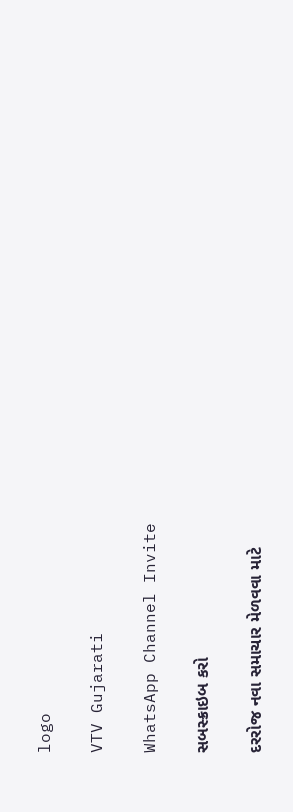logo

VTV Gujarati

WhatsApp Channel Invite

સબસ્ક્રાઇબ કરો

દરરોજ નવા સમાચાર મેળવવા માટે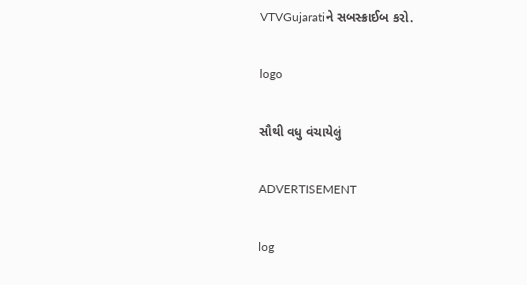VTVGujaratiને સબસ્ક્રાઈબ કરો.

logo

સૌથી વધુ વંચાયેલું

ADVERTISEMENT

log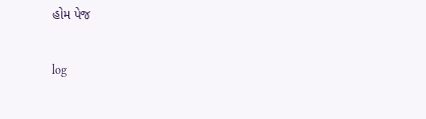હોમ પેજ

log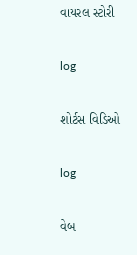વાયરલ સ્ટોરી

log

શોર્ટસ વિડિઓ

log

વેબ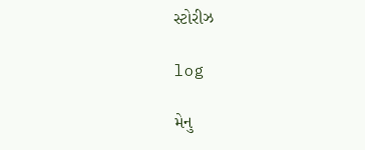સ્ટોરીઝ

log

મેનુ